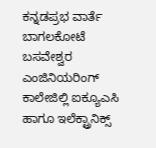ಕನ್ನಡಪ್ರಭ ವಾರ್ತೆ ಬಾಗಲಕೋಟೆ
ಬಸವೇಶ್ವರ ಎಂಜಿನಿಯರಿಂಗ್ ಕಾಲೇಜಿಲ್ಲಿ ಐಕ್ಯೂಎಸಿ ಹಾಗೂ ಇಲೆಕ್ಟ್ರಾನಿಕ್ಸ್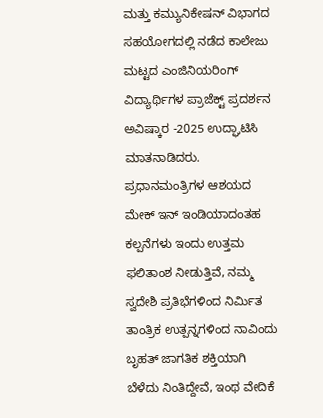ಮತ್ತು ಕಮ್ಯುನಿಕೇಷನ್ ವಿಭಾಗದ ಸಹಯೋಗದಲ್ಲಿ ನಡೆದ ಕಾಲೇಜು ಮಟ್ಟದ ಎಂಜಿನಿಯರಿಂಗ್ ವಿದ್ಯಾರ್ಥಿಗಳ ಪ್ರಾಜೆಕ್ಟ್ ಪ್ರದರ್ಶನ ಅವಿಷ್ಕಾರ -2025 ಉದ್ಘಾಟಿಸಿ ಮಾತನಾಡಿದರು.
ಪ್ರಧಾನಮಂತ್ರಿಗಳ ಆಶಯದ ಮೇಕ್ ಇನ್ ಇಂಡಿಯಾದಂತಹ ಕಲ್ಪನೆಗಳು ಇಂದು ಉತ್ತಮ ಫಲಿತಾಂಶ ನೀಡುತ್ತಿವೆ, ನಮ್ಮ ಸ್ವದೇಶಿ ಪ್ರತಿಭೆಗಳಿಂದ ನಿರ್ಮಿತ ತಾಂತ್ರಿಕ ಉತ್ಪನ್ನಗಳಿಂದ ನಾವಿಂದು ಬೃಹತ್ ಜಾಗತಿಕ ಶಕ್ತಿಯಾಗಿ ಬೆಳೆದು ನಿಂತಿದ್ದೇವೆ, ಇಂಥ ವೇದಿಕೆ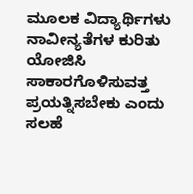ಮೂಲಕ ವಿದ್ಯಾರ್ಥಿಗಳು ನಾವೀನ್ಯತೆಗಳ ಕುರಿತು ಯೋಜಿಸಿ ಸಾಕಾರಗೊಳಿಸುವತ್ತ ಪ್ರಯತ್ನಿಸಬೇಕು ಎಂದು ಸಲಹೆ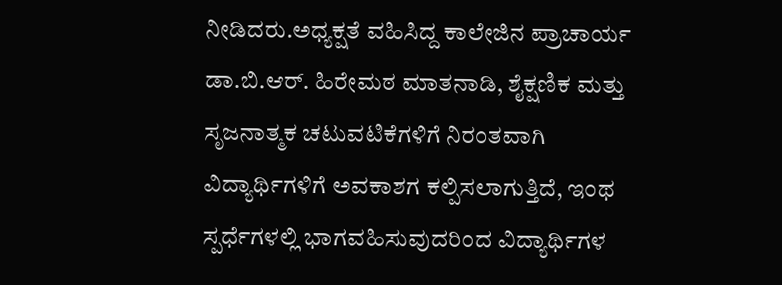ನೀಡಿದರು.ಅಧ್ಯಕ್ಷತೆ ವಹಿಸಿದ್ದ ಕಾಲೇಜಿನ ಪ್ರಾಚಾರ್ಯ ಡಾ.ಬಿ.ಆರ್. ಹಿರೇಮಠ ಮಾತನಾಡಿ, ಶೈಕ್ಷಣಿಕ ಮತ್ತು ಸೃಜನಾತ್ಮಕ ಚಟುವಟಿಕೆಗಳಿಗೆ ನಿರಂತವಾಗಿ ವಿದ್ಯಾರ್ಥಿಗಳಿಗೆ ಅವಕಾಶಗ ಕಲ್ಪಿಸಲಾಗುತ್ತಿದೆ, ಇಂಥ ಸ್ಪರ್ಧೆಗಳಲ್ಲಿ ಭಾಗವಹಿಸುವುದರಿಂದ ವಿದ್ಯಾರ್ಥಿಗಳ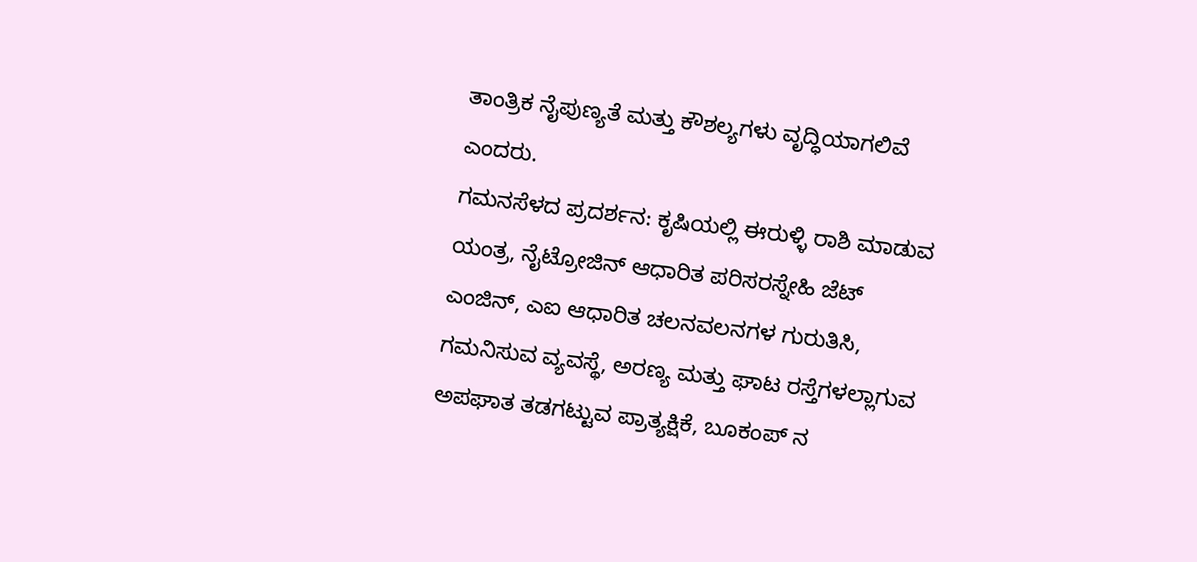ತಾಂತ್ರಿಕ ನೈಪುಣ್ಯತೆ ಮತ್ತು ಕೌಶಲ್ಯಗಳು ವೃದ್ಧಿಯಾಗಲಿವೆ ಎಂದರು.
ಗಮನಸೆಳದ ಪ್ರದರ್ಶನ: ಕೃಷಿಯಲ್ಲಿ ಈರುಳ್ಳಿ ರಾಶಿ ಮಾಡುವ ಯಂತ್ರ, ನೈಟ್ರೋಜಿನ್ ಆಧಾರಿತ ಪರಿಸರಸ್ನೇಹಿ ಜೆಟ್ ಎಂಜಿನ್, ಎಐ ಆಧಾರಿತ ಚಲನವಲನಗಳ ಗುರುತಿಸಿ, ಗಮನಿಸುವ ವ್ಯವಸ್ಥೆ, ಅರಣ್ಯ ಮತ್ತು ಘಾಟ ರಸ್ತೆಗಳಲ್ಲಾಗುವ ಅಪಘಾತ ತಡಗಟ್ಟುವ ಪ್ರಾತ್ಯಕ್ಷಿಕೆ, ಬೂಕಂಪ್ ನ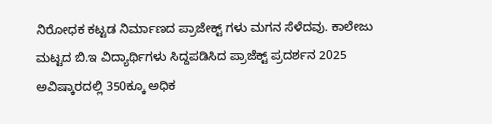ನಿರೋಧಕ ಕಟ್ಟಡ ನಿರ್ಮಾಣದ ಪ್ರಾಜೇಕ್ಟ್ ಗಳು ಮಗನ ಸೆಳೆದವು. ಕಾಲೇಜು ಮಟ್ಟದ ಬಿ.ಇ ವಿದ್ಯಾರ್ಥಿಗಳು ಸಿದ್ದಪಡಿಸಿದ ಪ್ರಾಜೆಕ್ಟ್ ಪ್ರದರ್ಶನ 2025 ಅವಿಷ್ಕಾರದಲ್ಲಿ 350ಕ್ಕೂ ಅಧಿಕ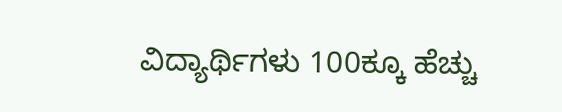ವಿದ್ಯಾರ್ಥಿಗಳು 100ಕ್ಕೂ ಹೆಚ್ಚು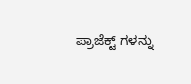ಪ್ರಾಜೆಕ್ಟ್ ಗಳನ್ನು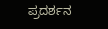ಪ್ರದರ್ಶನ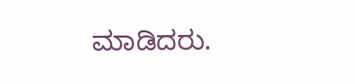ಮಾಡಿದರು.